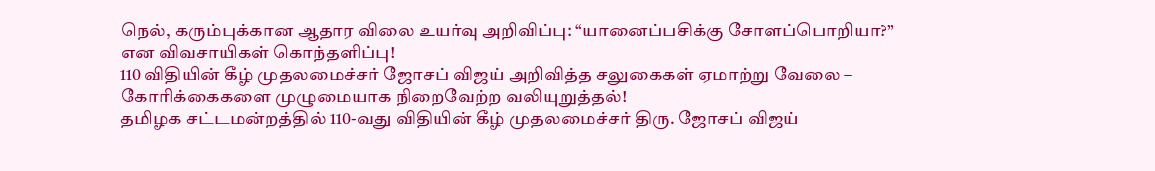நெல், கரும்புக்கான ஆதார விலை உயர்வு அறிவிப்பு: “யானைப்பசிக்கு சோளப்பொறியா?” என விவசாயிகள் கொந்தளிப்பு!
110 விதியின் கீழ் முதலமைச்சர் ஜோசப் விஜய் அறிவித்த சலுகைகள் ஏமாற்று வேலை – கோரிக்கைகளை முழுமையாக நிறைவேற்ற வலியுறுத்தல்!
தமிழக சட்டமன்றத்தில் 110-வது விதியின் கீழ் முதலமைச்சர் திரு. ஜோசப் விஜய்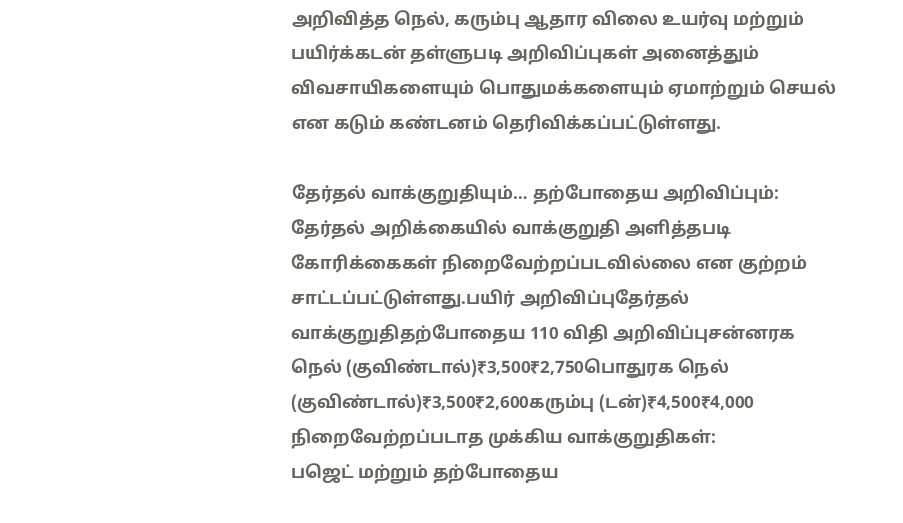அறிவித்த நெல், கரும்பு ஆதார விலை உயர்வு மற்றும் பயிர்க்கடன் தள்ளுபடி அறிவிப்புகள் அனைத்தும் விவசாயிகளையும் பொதுமக்களையும் ஏமாற்றும் செயல் என கடும் கண்டனம் தெரிவிக்கப்பட்டுள்ளது.

தேர்தல் வாக்குறுதியும்… தற்போதைய அறிவிப்பும்:
தேர்தல் அறிக்கையில் வாக்குறுதி அளித்தபடி கோரிக்கைகள் நிறைவேற்றப்படவில்லை என குற்றம் சாட்டப்பட்டுள்ளது.பயிர் அறிவிப்புதேர்தல் வாக்குறுதிதற்போதைய 110 விதி அறிவிப்புசன்னரக நெல் (குவிண்டால்)₹3,500₹2,750பொதுரக நெல் (குவிண்டால்)₹3,500₹2,600கரும்பு (டன்)₹4,500₹4,000
நிறைவேற்றப்படாத முக்கிய வாக்குறுதிகள்:
பஜெட் மற்றும் தற்போதைய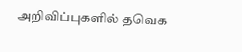அறிவிப்புகளில் தவெக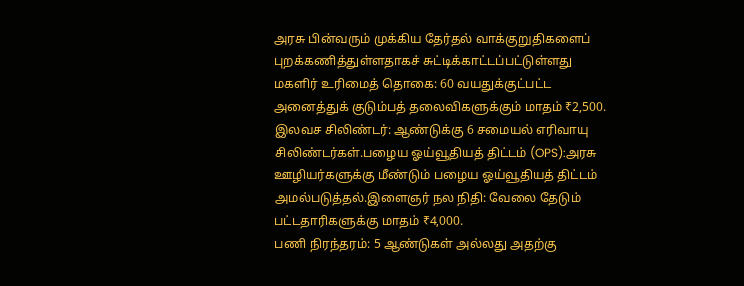அரசு பின்வரும் முக்கிய தேர்தல் வாக்குறுதிகளைப் புறக்கணித்துள்ளதாகச் சுட்டிக்காட்டப்பட்டுள்ளது
மகளிர் உரிமைத் தொகை: 60 வயதுக்குட்பட்ட அனைத்துக் குடும்பத் தலைவிகளுக்கும் மாதம் ₹2,500.
இலவச சிலிண்டர்: ஆண்டுக்கு 6 சமையல் எரிவாயு சிலிண்டர்கள்.பழைய ஓய்வூதியத் திட்டம் (OPS):அரசு ஊழியர்களுக்கு மீண்டும் பழைய ஓய்வூதியத் திட்டம் அமல்படுத்தல்.இளைஞர் நல நிதி: வேலை தேடும் பட்டதாரிகளுக்கு மாதம் ₹4,000.
பணி நிரந்தரம்: 5 ஆண்டுகள் அல்லது அதற்கு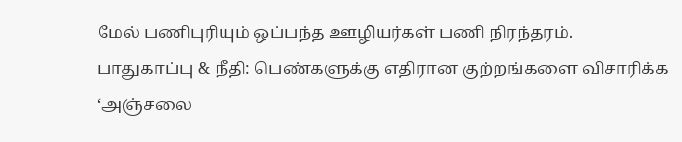மேல் பணிபுரியும் ஒப்பந்த ஊழியர்கள் பணி நிரந்தரம்.
பாதுகாப்பு & நீதி: பெண்களுக்கு எதிரான குற்றங்களை விசாரிக்க ‘அஞ்சலை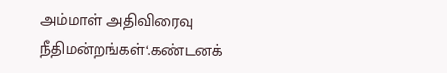அம்மாள் அதிவிரைவு நீதிமன்றங்கள்‘.கண்டனக்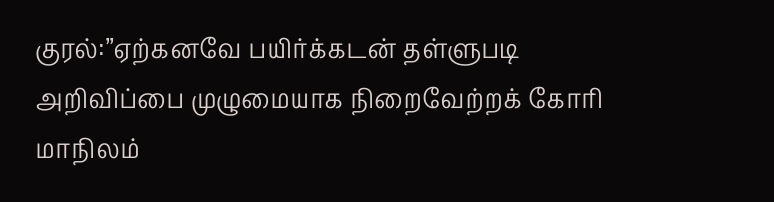குரல்:”ஏற்கனவே பயிர்க்கடன் தள்ளுபடி அறிவிப்பை முழுமையாக நிறைவேற்றக் கோரி மாநிலம்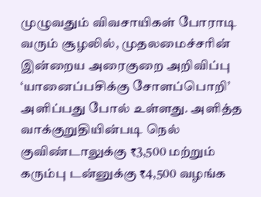முழுவதும் விவசாயிகள் போராடி வரும் சூழலில், முதலமைச்சரின் இன்றைய அரைகுறை அறிவிப்பு ‘யானைப்பசிக்கு சோளப்பொறி’ அளிப்பது போல் உள்ளது. அளித்த வாக்குறுதியின்படி நெல் குவிண்டாலுக்கு ₹3,500 மற்றும் கரும்பு டன்னுக்கு ₹4,500 வழங்க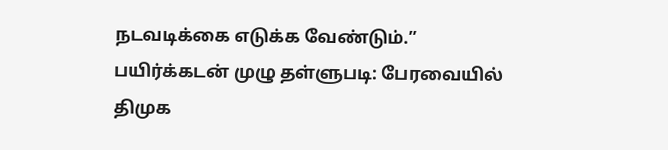நடவடிக்கை எடுக்க வேண்டும்.”
பயிர்க்கடன் முழு தள்ளுபடி: பேரவையில் திமுக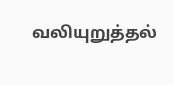வலியுறுத்தல்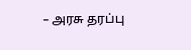– அரசு தரப்பு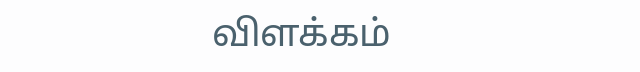விளக்கம்